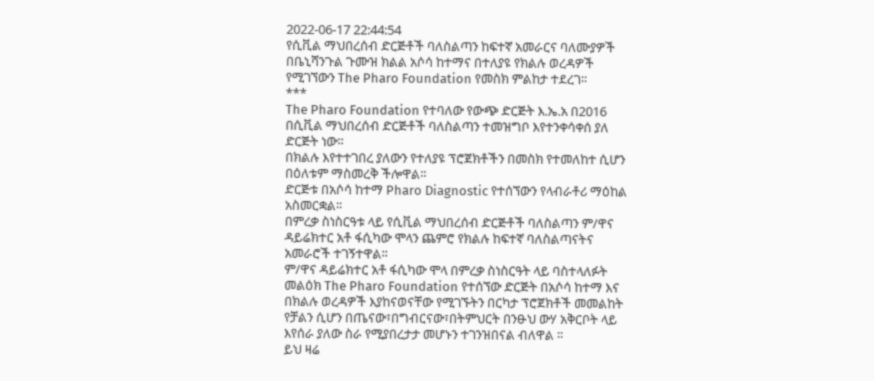2022-06-17 22:44:54
የሲቪል ማህበረሰብ ድርጅቶች ባለስልጣን ከፍተኛ አመራርና ባለሙያዎች በቤኒሻንጉል ጉሙዝ ክልል አሶሳ ከተማና በተለያዩ የክልሉ ወረዳዎች የሚገኘውን The Pharo Foundation የመስክ ምልከታ ተደረገ፡፡
***
The Pharo Foundation የተባለው የውጭ ድርጅት እ.ኤ.አ በ2016 በሲቪል ማህበረሰብ ድርጅቶች ባለስልጣን ተመዝግቦ እየተንቀሳቀሰ ያለ ድርጅት ነው፡፡
በክልሉ እየተተገበረ ያለውን የተለያዩ ፕሮጀክቶችን በመስክ የተመለከተ ሲሆን በዕለቱም ማስመረቅ ችሎዋል፡፡
ድርጅቱ በአሶሳ ከተማ Pharo Diagnostic የተሰኘውን የላብራቶሪ ማዕከል አስመርቋል፡፡
በምረቃ ስነስርዓቱ ላይ የሲቪል ማህበረሰብ ድርጅቶች ባለስልጣን ም/ዋና ዳይሬክተር አቶ ፋሲካው ሞላን ጨምሮ የክልሉ ከፍተኛ ባለስልጣናትና አመራሮች ተገኝተዋል፡፡
ም/ዋና ዳይሬክተር አቶ ፋሲካው ሞላ በምረቃ ስነስርዓት ላይ ባስተላለፉት መልዕክ The Pharo Foundation የተሰኘው ድርጅት በአሶሳ ከተማ እና በክልሉ ወረዳዎች እያከናወናቸው የሚገኙትን በርካታ ፕሮጀክቶች መመልከት የቻልን ሲሆን በጤናው፣በግብርናው፣በትምህርት በንፁህ ውሃ አቅርቦት ላይ እየሰራ ያለው ስራ የሚያበረታታ መሆኑን ተገንዝበናል ብለዋል ፡፡
ይህ ዛሬ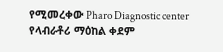የሚመረቀው Pharo Diagnostic center የላብራቶሪ ማዕከል ቀደም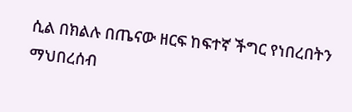ሲል በክልሉ በጤናው ዘርፍ ከፍተኛ ችግር የነበረበትን ማህበረሰብ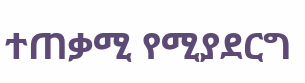ተጠቃሚ የሚያደርግ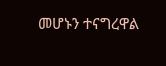መሆኑን ተናግረዋል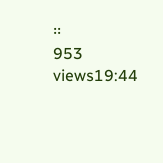፡፡
953 views19:44